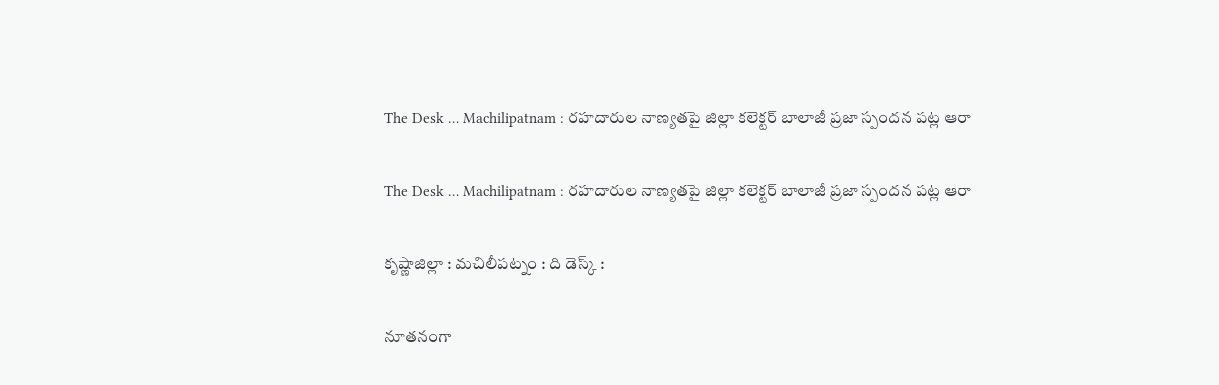The Desk … Machilipatnam : రహదారుల నాణ్యతపై జిల్లా కలెక్టర్ బాలాజీ ప్రజా స్పందన పట్ల ఆరా

The Desk … Machilipatnam : రహదారుల నాణ్యతపై జిల్లా కలెక్టర్ బాలాజీ ప్రజా స్పందన పట్ల ఆరా

కృష్ణాజిల్లా : మచిలీపట్నం : ది డెస్క్ :

నూతనంగా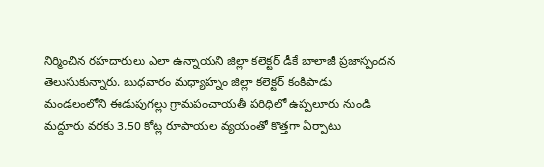నిర్మించిన రహదారులు ఎలా ఉన్నాయని జిల్లా కలెక్టర్ డీకే బాలాజీ ప్రజాస్పందన తెలుసుకున్నారు. బుధవారం మధ్యాహ్నం జిల్లా కలెక్టర్ కంకిపాడు మండలంలోని ఈడుపుగల్లు గ్రామపంచాయతీ పరిధిలో ఉప్పలూరు నుండి మద్దూరు వరకు 3.50 కోట్ల రూపాయల వ్యయంతో కొత్తగా ఏర్పాటు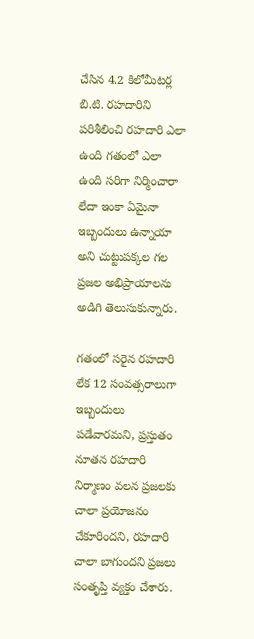చేసిన 4.2 కిలోమీటర్ల బి.టి. రహదారిని పరిశీలించి రహదారి ఎలా ఉంది గతంలో ఎలా ఉంది సరిగా నిర్మించారా లేదా ఇంకా ఏమైనా ఇబ్బందులు ఉన్నాయా అని చుట్టుపక్కల గల ప్రజల అభిప్రాయాలను అడిగి తెలుసుకున్నారు.

గతంలో సరైన రహదారి లేక 12 సంవత్సరాలుగా ఇబ్బందులు పడేవారమని, ప్రస్తుతం నూతన రహదారి నిర్మాణం వలన ప్రజలకు చాలా ప్రయోజనం చేకూరిందని, రహదారి చాలా బాగుందని ప్రజలు సంతృప్తి వ్యక్తం చేశారు.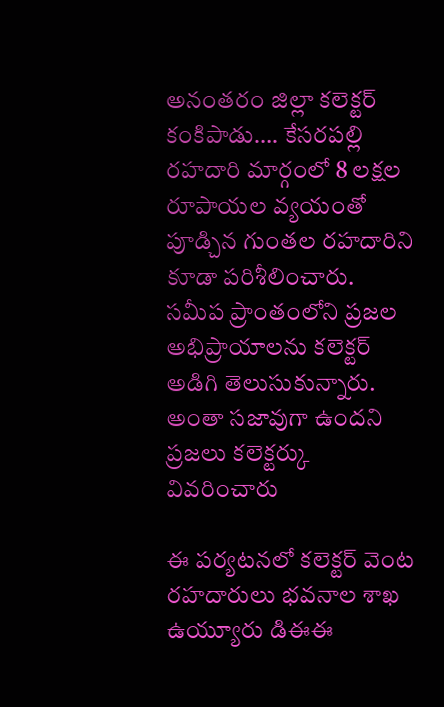అనంతరం జిల్లా కలెక్టర్ కంకిపాడు…. కేసరపల్లి రహదారి మార్గంలో 8 లక్షల రూపాయల వ్యయంతో పూడ్చిన గుంతల రహదారిని కూడా పరిశీలించారు. సమీప ప్రాంతంలోని ప్రజల అభిప్రాయాలను కలెక్టర్ అడిగి తెలుసుకున్నారు. అంతా సజావుగా ఉందని ప్రజలు కలెక్టర్కు వివరించారు

ఈ పర్యటనలో కలెక్టర్ వెంట రహదారులు భవనాల శాఖ ఉయ్యూరు డిఈఈ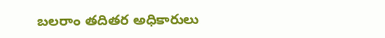బలరాం తదితర అధికారులు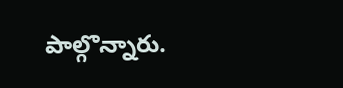పాల్గొన్నారు.